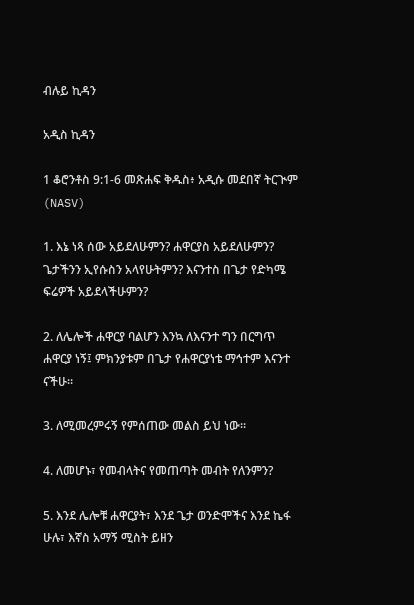ብሉይ ኪዳን

አዲስ ኪዳን

1 ቆሮንቶስ 9:1-6 መጽሐፍ ቅዱስ፥ አዲሱ መደበኛ ትርጒም (NASV)

1. እኔ ነጻ ሰው አይደለሁምን? ሐዋርያስ አይደለሁምን? ጌታችንን ኢየሱስን አላየሁትምን? እናንተስ በጌታ የድካሜ ፍሬዎች አይደላችሁምን?

2. ለሌሎች ሐዋርያ ባልሆን እንኳ ለእናንተ ግን በርግጥ ሐዋርያ ነኝ፤ ምክንያቱም በጌታ የሐዋርያነቴ ማኅተም እናንተ ናችሁ።

3. ለሚመረምሩኝ የምሰጠው መልስ ይህ ነው።

4. ለመሆኑ፣ የመብላትና የመጠጣት መብት የለንምን?

5. እንደ ሌሎቹ ሐዋርያት፣ እንደ ጌታ ወንድሞችና እንደ ኬፋ ሁሉ፣ እኛስ አማኝ ሚስት ይዘን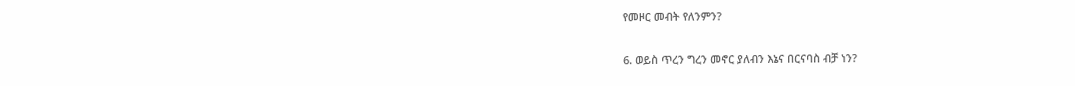የመዞር መብት የለንምን?

6. ወይስ ጥረን ግረን መኖር ያለብን እኔና በርናባስ ብቻ ነን?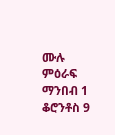ሙሉ ምዕራፍ ማንበብ 1 ቆሮንቶስ 9